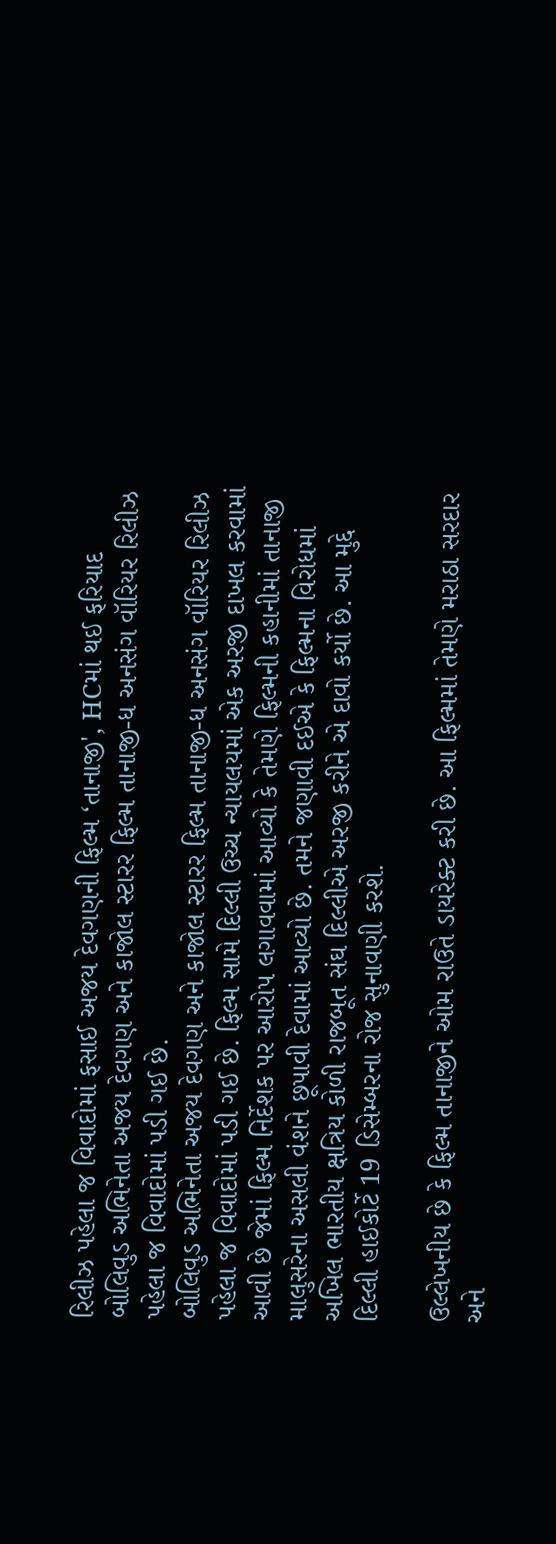રિલીઝ પહેલા જ વિવાદોમાં ફસાઈ અજય દેવગણની ફિલ્મ ‘તાનાજી', HCમાં થઈ ફરિયાદ
બોલિવુડ અભિનેતા અજય દેવગણ અને કાજોલ સ્ટારર ફિલ્મ તાનાજી-ધ અનસંગ વૉરિયર રિલીઝ પહેલા જ વિવાદોમાં પડી ગઈ છે.
બોલિવુડ અભિનેતા અજય દેવગણ અને કાજોલ સ્ટારર ફિલ્મ તાનાજી-ધ અનસંગ વૉરિયર રિલીઝ પહેલા જ વિવાદોમાં પડી ગઈ છે. ફિલ્મ સામે દિલ્લી ઉચ્ચ ન્યાયલયમાં એક અરજી દાખલ કરવામાં આવી છે જેમાં ફિલ્મ નિર્દેશક પર આરોપ લગાવવામાં આવ્યો કે તેમણે ફિલ્મની કહાનીમાં તાનાજી માલુસરેના અસલી વંશને છૂપાવી દેવામાં આવ્યો છે. તમને જણાવી દઈએ કે ફિલ્મના વિરોધમાં અખિલ ભારતીય ક્ષત્રિય કોળી રાજબૂત સંઘ દિલ્લીએ અરજી કરીને એ દાવો કર્યો છે. આ મુદ્દે દિલ્લી હાઈકોર્ટે 19 ડિસેમ્બરના રોજ સુનાવણી કરશે.

ઉલ્લેખનીય છે કે ફિલ્મ તાનાજીને ઓમ રાઉતે ડાયરેક્ટ કરી છે. આ ફિલ્મમાં તેમણે મરાઠા સરદાર અને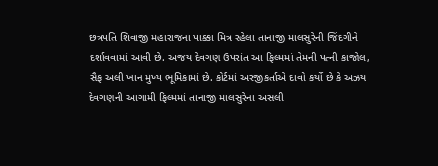છત્રપતિ શિવાજી મહારાજના પાક્કા મિત્ર રહેલા તાનાજી માલસુરેની જિંદગીને દર્શાવવામાં આવી છે. અજય દેવગણ ઉપરાંત આ ફિલ્મમાં તેમની પત્ની કાજોલ, સૈફ અલી ખાન મુખ્ય ભૂમિકામાં છે. કોર્ટમાં અરજીકર્તાએ દાવો કર્યો છે કે અઝય દેવગણની આગામી ફિલ્મમાં તાનાજી માલસુરેના અસલી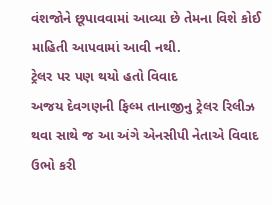વંશજોને છૂપાવવામાં આવ્યા છે તેમના વિશે કોઈ માહિતી આપવામાં આવી નથી.
ટ્રેલર પર પણ થયો હતો વિવાદ
અજય દેવગણની ફિલ્મ તાનાજીનુ ટ્રેલર રિલીઝ થવા સાથે જ આ અંગે એનસીપી નેતાએ વિવાદ ઉભો કરી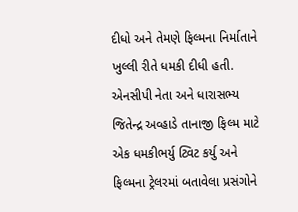દીધો અને તેમણે ફિલ્મના નિર્માતાને ખુલ્લી રીતે ધમકી દીધી હતી. એનસીપી નેતા અને ધારાસભ્ય જિતેન્દ્ર અવ્હાડે તાનાજી ફિલ્મ માટે એક ધમકીભર્યુ ટ્વિટ કર્યુ અને ફિલ્મના ટ્રેલરમાં બતાવેલા પ્રસંગોને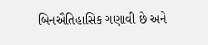બિનઐતિહાસિક ગણાવી છે અને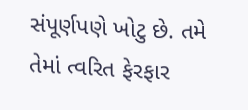સંપૂર્ણપણે ખોટુ છે. તમે તેમાં ત્વરિત ફેરફાર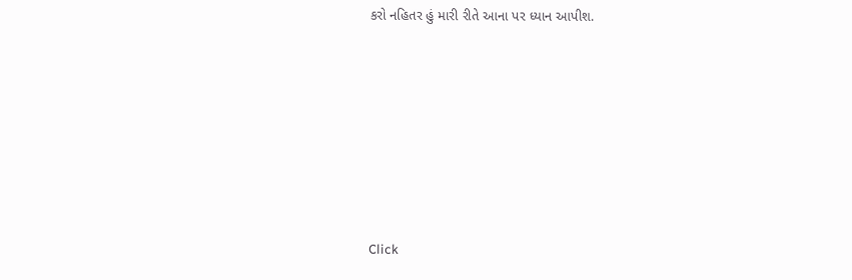કરો નહિતર હું મારી રીતે આના પર ધ્યાન આપીશ.












Click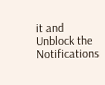it and Unblock the Notifications